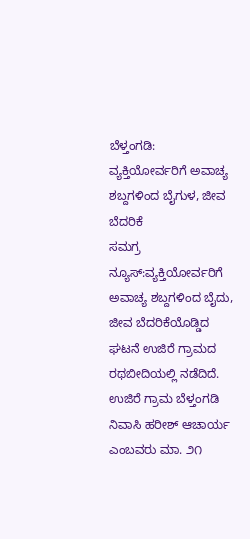ಬೆಳ್ತಂಗಡಿ: ವ್ಯಕ್ತಿಯೋರ್ವರಿಗೆ ಅವಾಚ್ಯ ಶಬ್ದಗಳಿಂದ ಬೈಗುಳ, ಜೀವ ಬೆದರಿಕೆ
ಸಮಗ್ರ ನ್ಯೂಸ್:ವ್ಯಕ್ತಿಯೋರ್ವರಿಗೆ ಅವಾಚ್ಯ ಶಬ್ದಗಳಿಂದ ಬೈದು, ಜೀವ ಬೆದರಿಕೆಯೊಡ್ಡಿದ ಘಟನೆ ಉಜಿರೆ ಗ್ರಾಮದ ರಥಬೀದಿಯಲ್ಲಿ ನಡೆದಿದೆ. ಉಜಿರೆ ಗ್ರಾಮ ಬೆಳ್ತಂಗಡಿ ನಿವಾಸಿ ಹರೀಶ್ ಆಚಾರ್ಯ ಎಂಬವರು ಮಾ. ೨೧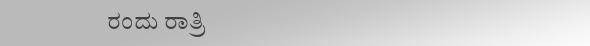ರಂದು ರಾತ್ರಿ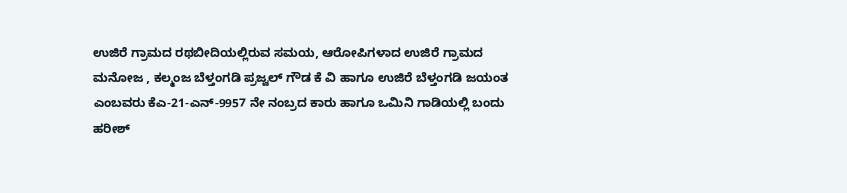ಉಜಿರೆ ಗ್ರಾಮದ ರಥಬೀದಿಯಲ್ಲಿರುವ ಸಮಯ, ಆರೋಪಿಗಳಾದ ಉಜಿರೆ ಗ್ರಾಮದ ಮನೋಜ , ಕಲ್ಮಂಜ ಬೆಳ್ತಂಗಡಿ ಪ್ರಜ್ವಲ್ ಗೌಡ ಕೆ ವಿ ಹಾಗೂ ಉಜಿರೆ ಬೆಳ್ತಂಗಡಿ ಜಯಂತ ಎಂಬವರು ಕೆಎ-21-ಎನ್-9957 ನೇ ನಂಬ್ರದ ಕಾರು ಹಾಗೂ ಒಮಿನಿ ಗಾಡಿಯಲ್ಲಿ ಬಂದು ಹರೀಶ್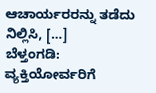ಆಚಾರ್ಯರರನ್ನು ತಡೆದು ನಿಲ್ಲಿಸಿ, […]
ಬೆಳ್ತಂಗಡಿ: ವ್ಯಕ್ತಿಯೋರ್ವರಿಗೆ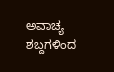ಅವಾಚ್ಯ ಶಬ್ದಗಳಿಂದ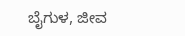ಬೈಗುಳ, ಜೀವ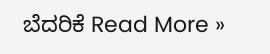ಬೆದರಿಕೆ Read More »